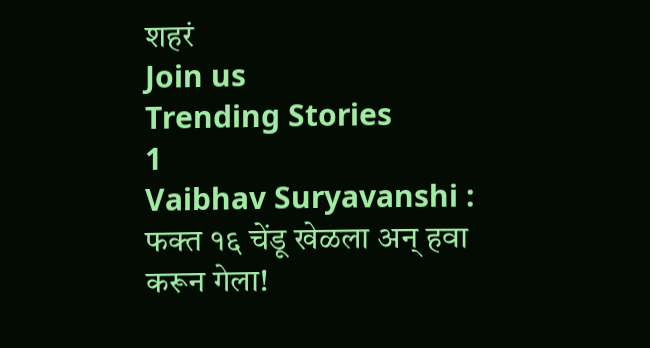शहरं
Join us
Trending Stories
1
Vaibhav Suryavanshi : फक्त १६ चेंडू खेळला अन् हवा करून गेला!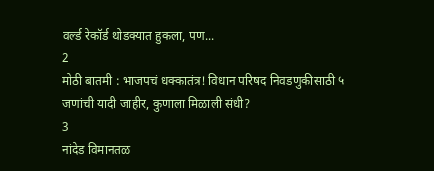वर्ल्ड रेकॉर्ड थोडक्यात हुकला, पण...
2
मोठी बातमी : भाजपचं धक्कातंत्र! विधान परिषद निवडणुकीसाठी ५ जणांची यादी जाहीर, कुणाला मिळाली संधी?
3
नांदेड विमानतळ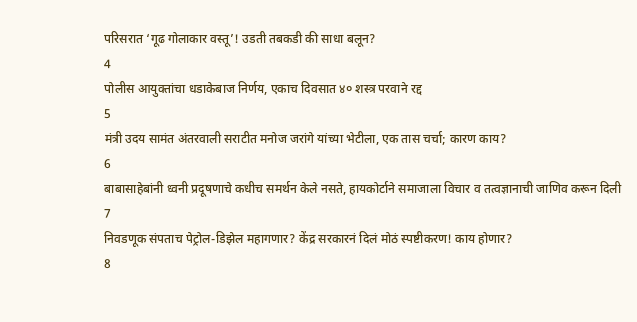परिसरात ‘गूढ गोलाकार वस्तू’! उडती तबकडी की साधा बलून?
4
पोलीस आयुक्तांचा धडाकेबाज निर्णय, एकाच दिवसात ४० शस्त्र परवाने रद्द
5
मंत्री उदय सामंत अंतरवाली सराटीत मनोज जरांगे यांच्या भेटीला, एक तास चर्चा; कारण काय?
6
बाबासाहेबांनी ध्वनी प्रदूषणाचे कधीच समर्थन केले नसते, हायकोर्टाने समाजाला विचार व तत्वज्ञानाची जाणिव करून दिली
7
निवडणूक संपताच पेट्रोल-डिझेल महागणार? केंद्र सरकारनं दिलं मोठं स्पष्टीकरण! काय होणार?
8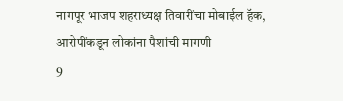नागपूर भाजप शहराध्यक्ष तिवारींचा मोबाईल हॅक, आरोपींकडून लोकांना पैशांची मागणी
9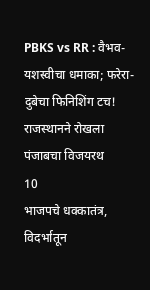PBKS vs RR : वैभव-यशस्वीचा धमाका; फरेरा-दुबेचा फिनिशिंग टच! राजस्थानने रोखला पंजाबचा विजयरथ
10
भाजपचे धक्कातंत्र, विदर्भातून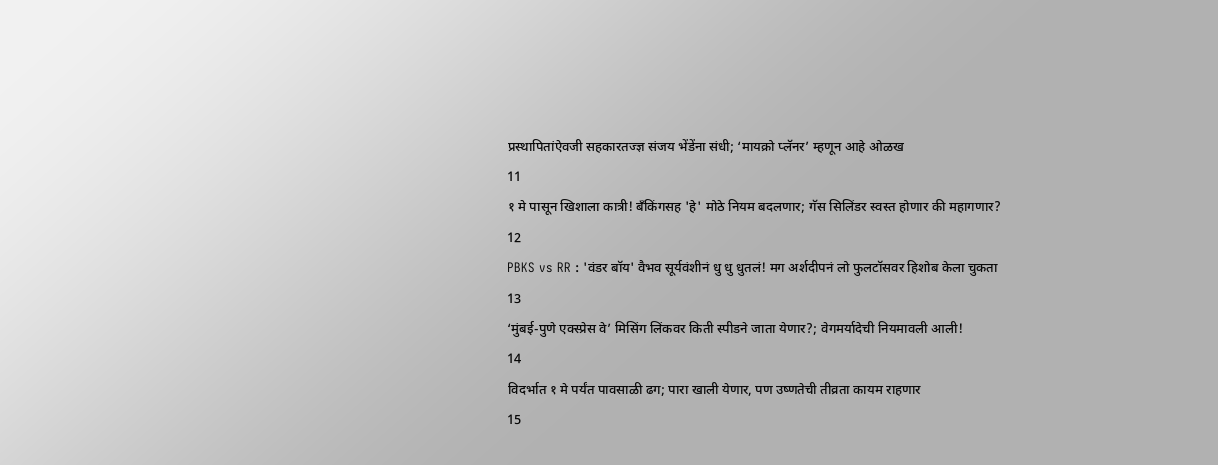प्रस्थापितांऐवजी सहकारतज्ज्ञ संजय भेंडेंना संधी; ‘मायक्रो प्लॅनर’ म्हणून आहे ओळख
11
१ मे पासून खिशाला कात्री! बँकिंगसह 'हे' मोठे नियम बदलणार; गॅस सिलिंडर स्वस्त होणार की महागणार?
12
PBKS vs RR : 'वंडर बॉय' वैभव सूर्यवंशीनं धु धु धुतलं! मग अर्शदीपनं लो फुलटॉसवर हिशोब केला चुकता
13
‘मुंबई-पुणे एक्स्प्रेस वे’ मिसिंग लिंकवर किती स्पीडने जाता येणार?; वेगमर्यादेची नियमावली आली!
14
विदर्भात १ मे पर्यंत पावसाळी ढग; पारा खाली येणार, पण उष्णतेची तीव्रता कायम राहणार
15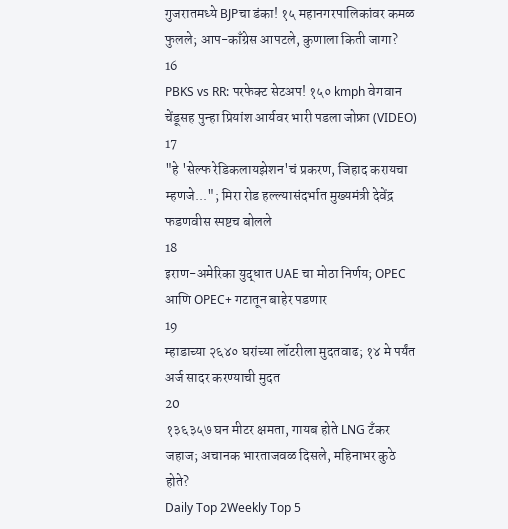गुजरातमध्ये BJPचा डंका! १५ महानगरपालिकांवर कमळ फुलले; आप-काँग्रेस आपटले, कुणाला किती जागा?
16
PBKS vs RR: परफेक्ट सेटअप! १५० kmph वेगवान चेंडूसह पुन्हा प्रियांश आर्यवर भारी पडला जोफ्रा (VIDEO)
17
"हे 'सेल्फ रेडिकलायझेशन'चं प्रकरण, जिहाद करायचा म्हणजे..."; मिरा रोड हल्ल्यासंदर्भात मुख्यमंत्री देवेंद्र फडणवीस स्पष्टच बोलले
18
इराण-अमेरिका युद्धात UAE चा मोठा निर्णय; OPEC आणि OPEC+ गटातून बाहेर पडणार
19
म्हाडाच्या २६४० घरांच्या लॉटरीला मुदतवाढ; १४ मे पर्यंत अर्ज सादर करण्याची मुदत
20
१३६३५७ घन मीटर क्षमता, गायब होते LNG टँकर जहाज; अचानक भारताजवळ दिसले, महिनाभर कुठे होते?
Daily Top 2Weekly Top 5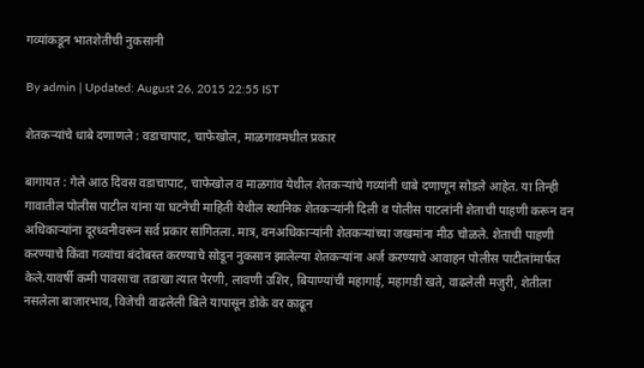गव्यांकडून भातशेतीची नुकसानी

By admin | Updated: August 26, 2015 22:55 IST

शेतकऱ्यांचे धाबे दणाणले : वडाचापाट, चाफेखोल, माळगावमधील प्रकार

बागायत : गेले आठ दिवस वडाचापाट, चाफेखोल व माळगांव येथील शेतकऱ्यांचे गव्यांनी धाबे दणाणून सोडले आहेत. या तिन्ही गावातील पोलीस पाटील यांना या घटनेची माहिती येथील स्थानिक शेतकऱ्यांनी दिली व पोलीस पाटलांनी शेताची पाहणी करून वन अधिकाऱ्यांना दूरध्वनीवरून सर्व प्रकार सांगितला. मात्र, वनअधिकाऱ्यांनी शेतकऱ्यांच्या जखमांना मीठ चोळले. शेताची पाहणी करण्याचे किंवा गव्यांचा बंदोबस्त करण्याचे सोडून नुकसान झालेल्या शेतकऱ्यांना अर्ज करण्याचे आवाहन पोलीस पाटीलांमार्फत केले.यावर्षी कमी पावसाचा तडाखा त्यात पेरणी, लावणी उशिर, बियाण्यांची महागाई, महागडी खते, वाढलेली मजुरी, शेतीला नसलेला बाजारभाव, विजेची वाढलेली बिले यापासून डोके वर काढून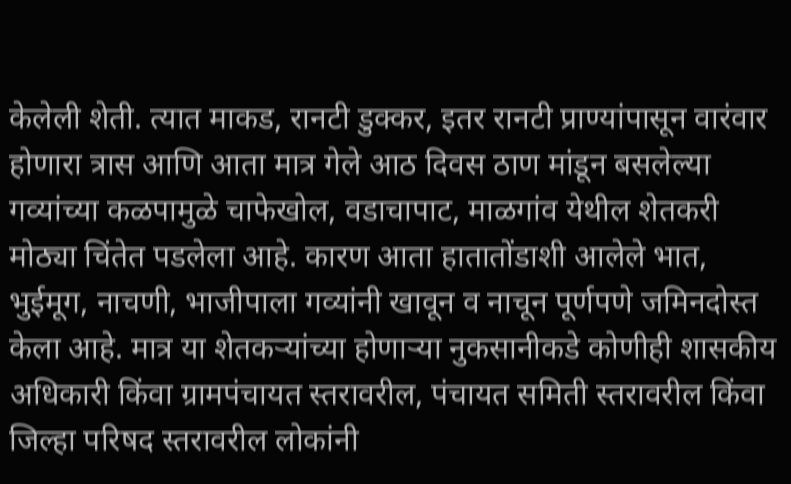केलेली शेती. त्यात माकड, रानटी डुक्कर, इतर रानटी प्राण्यांपासून वारंवार होणारा त्रास आणि आता मात्र गेले आठ दिवस ठाण मांडून बसलेल्या गव्यांच्या कळपामुळे चाफेखोल, वडाचापाट, माळगांव येथील शेतकरी मोठ्या चिंतेत पडलेला आहे. कारण आता हातातोंडाशी आलेले भात, भुईमूग, नाचणी, भाजीपाला गव्यांनी खावून व नाचून पूर्णपणे जमिनदोस्त केला आहे. मात्र या शेतकऱ्यांच्या होणाऱ्या नुकसानीकडे कोणीही शासकीय अधिकारी किंवा ग्रामपंचायत स्तरावरील, पंचायत समिती स्तरावरील किंवा जिल्हा परिषद स्तरावरील लोकांनी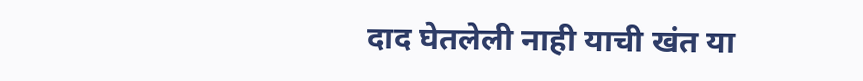दाद घेतलेली नाही याची खंत या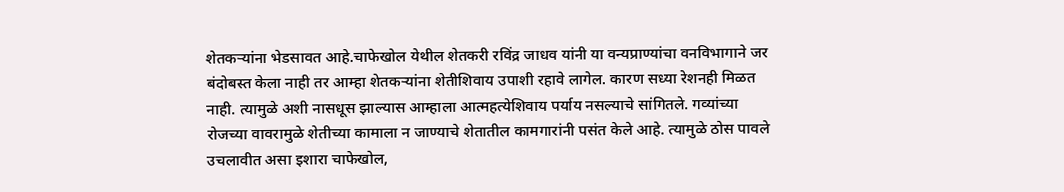शेतकऱ्यांना भेडसावत आहे.चाफेखोल येथील शेतकरी रविंद्र जाधव यांनी या वन्यप्राण्यांचा वनविभागाने जर बंदोबस्त केला नाही तर आम्हा शेतकऱ्यांना शेतीशिवाय उपाशी रहावे लागेल. कारण सध्या रेशनही मिळत नाही. त्यामुळे अशी नासधूस झाल्यास आम्हाला आत्महत्येशिवाय पर्याय नसल्याचे सांगितले. गव्यांच्या रोजच्या वावरामुळे शेतीच्या कामाला न जाण्याचे शेतातील कामगारांनी पसंत केले आहे. त्यामुळे ठोस पावले उचलावीत असा इशारा चाफेखोल,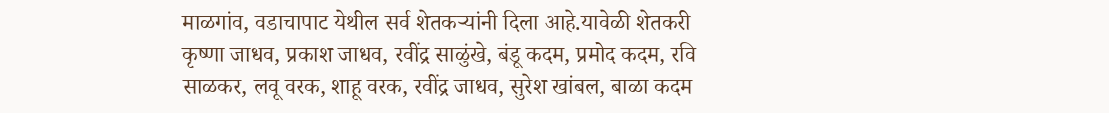माळगांव, वडाचापाट येथील सर्व शेतकऱ्यांनी दिला आहे.यावेळी शेतकरी कृष्णा जाधव, प्रकाश जाधव, रवींद्र साळुंखे, बंडू कदम, प्रमोद कदम, रवि साळकर, लवू वरक, शाहू वरक, रवींद्र जाधव, सुरेश खांबल, बाळा कदम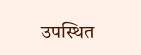उपस्थित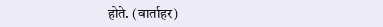होते. (वार्ताहर)